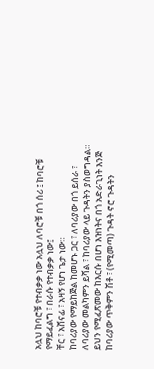አሏህ ከባሮቹ የተብቃቃ ነው አሏህ ለባሮቹ በጎ ሰሪ ፤ ከባሮቹ የማይፈልግ ፣ በራሱ የተብቃቃ ነው፤
ቸር ፣ አሸናፊ ፣ አዛኝ የሆነ ጌታ ነው።
ከባሪያው የማይከጅል ከመሆኑ ጋር ፣ ለባሪያው በጎ ይሰራ ፣ ለባሪያው መልካምን ይሻል ፣ ከባሪያው ላይ ጉዳትን ያስወግዳል። ይህን የሚፈጽመው ከእርሱ በሆነ እዝነትና በጎ አድራጊነት እንጅ ከባሪያው ጥቅምን ሽቶ ፣ (የሚመጣ) ጉዳት ኖሮ ጉዳትን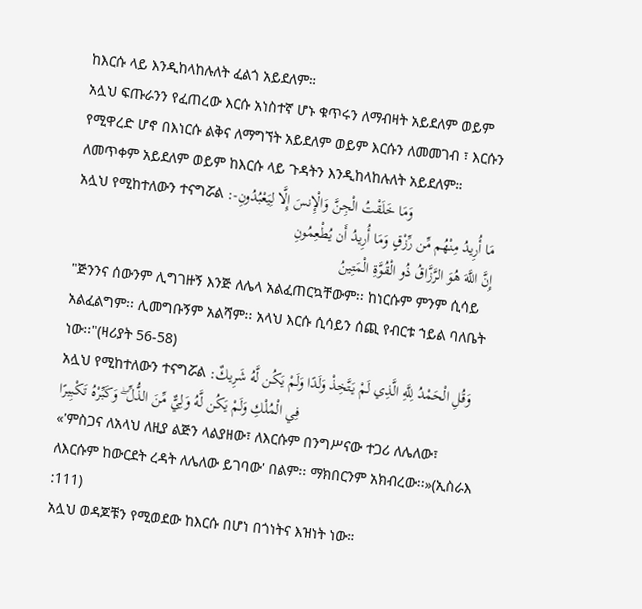ከእርሱ ላይ እንዲከላከሉለት ፈልጎ አይደለም።
አሏህ ፍጡራንን የፈጠረው እርሱ አነስተኛ ሆኑ ቁጥሩን ለማብዛት አይደለም ወይም የሚዋረድ ሆኖ በእነርሱ ልቅና ለማግኘት አይደለም ወይም እርሱን ለመመገብ ፣ እርሱን ለመጥቀም አይደለም ወይም ከእርሱ ላይ ጉዳትን እንዲከላከሉለት አይደለም።
አሏህ የሚከተለውን ተናግሯል :-وَمَا خَلَقْتُ الْجِنَّ وَالْإِنسَ إِلَّا لِيَعْبُدُونِ
مَا أُرِيدُ مِنْهُم مِّن رِّزْقٍ وَمَا أُرِيدُ أَن يُطْعِمُونِ
إِنَّ اللَّهَ هُوَ الرَّزَّاقُ ذُو الْقُوَّةِ الْمَتِينُ
"ጅንንና ሰውንም ሊግገዙኝ እንጅ ለሌላ አልፈጠርኳቸውም፡፡ ከነርሱም ምንም ሲሳይ አልፈልግም፡፡ ሊመግቡኝም አልሻም፡፡ አላህ እርሱ ሲሳይን ሰጪ የብርቱ ኀይል ባለቤት ነው፡፡"(ዛሪያት 56-58)
አሏህ የሚከተለውን ተናግሯል :وَقُلِ الْحَمْدُ لِلَّهِ الَّذِي لَمْ يَتَّخِذْ وَلَدًا وَلَمْ يَكُن لَّهُ شَرِيكٌ فِي الْمُلْكِ وَلَمْ يَكُن لَّهُ وَلِيٌّ مِّنَ الذُّلِّ ۖ وَكَبِّرْهُ تَكْبِيرًا
«'ምስጋና ለአላህ ለዚያ ልጅን ላልያዘው፣ ለእርሱም በንግሥናው ተጋሪ ለሌለው፣ ለእርሱም ከውርደት ረዳት ለሌለው ይገባው' በልም፡፡ ማክበርንም አክብረው፡፡»(ኢስራእ :111)
አሏህ ወዳጆቹን የሚወደው ከእርሱ በሆነ በጎነትና እዝነት ነው።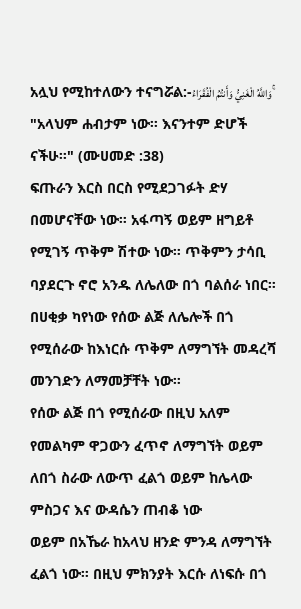አሏህ የሚከተለውን ተናግሯል:-وَاللَّهُ الْغَنِيُّ وَأَنتُمُ الْفُقَرَاءُ ۚ
"አላህም ሐብታም ነው፡፡ እናንተም ድሆች ናችሁ፡፡" (ሙሀመድ :38)
ፍጡራን እርስ በርስ የሚደጋገፉት ድሃ በመሆናቸው ነው። አፋጣኝ ወይም ዘግይቶ የሚገኝ ጥቅም ሽተው ነው። ጥቅምን ታሳቢ ባያደርጉ ኖሮ አንዱ ለሌለው በጎ ባልሰራ ነበር።
በሀቂቃ ካየነው የሰው ልጅ ለሌሎች በጎ የሚሰራው ከእነርሱ ጥቅም ለማግኘት መዳረሻ መንገድን ለማመቻቸት ነው።
የሰው ልጅ በጎ የሚሰራው በዚህ አለም የመልካም ዋጋውን ፈጥኖ ለማግኘት ወይም ለበጎ ስራው ለውጥ ፈልጎ ወይም ከሌላው ምስጋና እና ውዳሴን ጠብቆ ነው
ወይም በአኼራ ከአላህ ዘንድ ምንዳ ለማግኘት ፈልጎ ነው። በዚህ ምክንያት እርሱ ለነፍሱ በጎ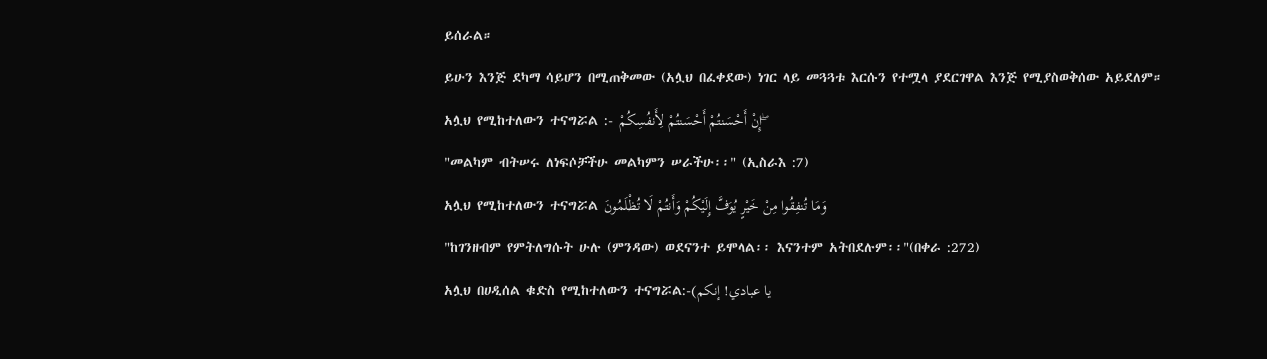ይሰራል።
ይሁን እንጅ ደካማ ሳይሆን በሚጠቅመው (አሏህ በፈቀደው) ነገር ላይ መጓጓቱ እርሱን የተሟላ ያደርገዋል እንጅ የሚያስወቅሰው አይደለም።
አሏህ የሚከተለውን ተናግሯል :- إِنْ أَحْسَنتُمْ أَحْسَنتُمْ لِأَنفُسِكُمْ ۖ
"መልካም ብትሠሩ ለነፍሶቻችሁ መልካምን ሠራችሁ፡፡" (ኢስራእ :7)
አሏህ የሚከተለውን ተናግሯል وَمَا تُنفِقُوا مِنْ خَيْرٍ يُوَفَّ إِلَيْكُمْ وَأَنتُمْ لَا تُظْلَمُونَ
"ከገንዘብም የምትለግሱት ሁሉ (ምንዳው) ወደናንተ ይሞላል፡፡ እናንተም አትበደሉም፡፡"(በቀራ :272)
አሏህ በሀዲሰል ቁድስ የሚከተለውን ተናግሯል:-(يا عبادي! إنكم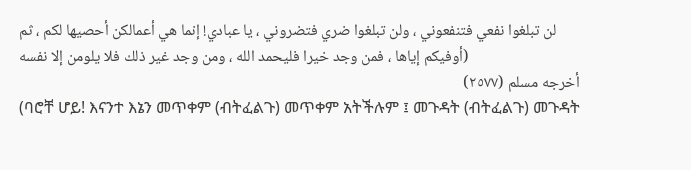لن تبلغوا نفعي فتنفعوني ، ولن تبلغوا ضري فتضروني ، يا عبادي! إنما هي أعمالكن أحصيها لكم ، ثم أوفيكم إياها ، فمن وجد خيرا فليحمد الله ، ومن وجد غير ذلك فلا يلومن إلا نفسه)
أخرجه مسلم (٢٥٧٧)
(ባሮቸ ሆይ! እናንተ እኔን መጥቀም (ብትፈልጉ) መጥቀም አትችሉም ፤ መጉዳት (ብትፈልጉ) መጉዳት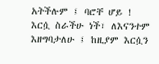አትችሉም ፤ ባሮቸ ሆይ ! እርሷ ስራችሁ ነች፣ ለእናንተም እዘግባታለሁ ፤ ከዚያም እርሷን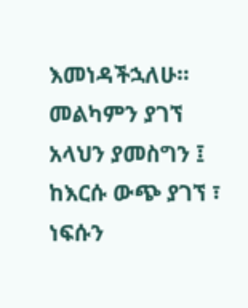እመነዳችኋለሁ። መልካምን ያገኘ አላህን ያመስግን ፤ ከእርሱ ውጭ ያገኘ ፣ ነፍሱን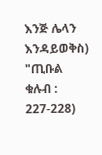እንጅ ሌላን እንዳይወቅስ) "ጢቡል ቁሉብ : 227-228)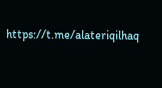https://t.me/alateriqilhaq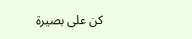كن على بصيرة